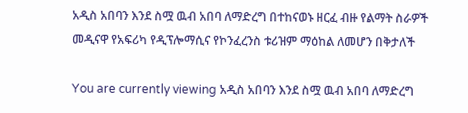አዲስ አበባን እንደ ስሟ ዉብ አበባ ለማድረግ በተከናወኑ ዘርፈ ብዙ የልማት ስራዎች መዲናዋ የአፍሪካ የዲፕሎማሲና የኮንፈረንስ ቱሪዝም ማዕከል ለመሆን በቅታለች

You are currently viewing አዲስ አበባን እንደ ስሟ ዉብ አበባ ለማድረግ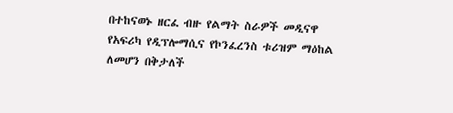በተከናወኑ ዘርፈ ብዙ የልማት ስራዎች መዲናዋ የአፍሪካ የዲፕሎማሲና የኮንፈረንስ ቱሪዝም ማዕከል ለመሆን በቅታለች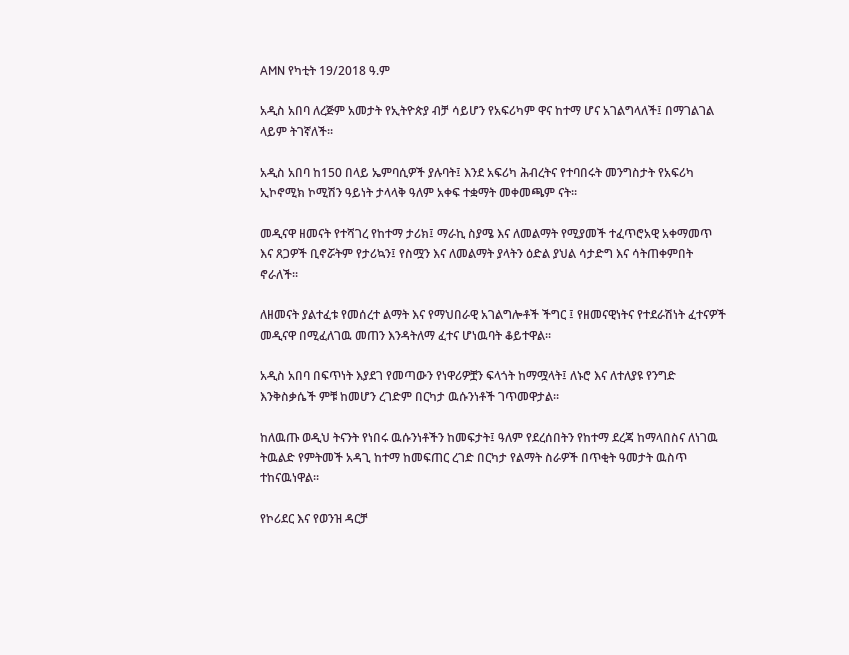AMN የካቲት 19/2018 ዓ.ም

አዲስ አበባ ለረጅም አመታት የኢትዮጵያ ብቻ ሳይሆን የአፍሪካም ዋና ከተማ ሆና አገልግላለች፤ በማገልገል ላይም ትገኛለች፡፡

አዲስ አበባ ከ150 በላይ ኤምባሲዎች ያሉባት፤ እንደ አፍሪካ ሕብረትና የተባበሩት መንግስታት የአፍሪካ ኢኮኖሚክ ኮሚሽን ዓይነት ታላላቅ ዓለም አቀፍ ተቋማት መቀመጫም ናት፡፡

መዲናዋ ዘመናት የተሻገረ የከተማ ታሪክ፤ ማራኪ ስያሜ እና ለመልማት የሚያመች ተፈጥሮአዊ አቀማመጥ እና ጸጋዎች ቢኖሯትም የታሪኳን፤ የስሟን እና ለመልማት ያላትን ዕድል ያህል ሳታድግ እና ሳትጠቀምበት ኖራለች፡፡

ለዘመናት ያልተፈቱ የመሰረተ ልማት እና የማህበራዊ አገልግሎቶች ችግር ፤ የዘመናዊነትና የተደራሽነት ፈተናዎች መዲናዋ በሚፈለገዉ መጠን እንዳትለማ ፈተና ሆነዉባት ቆይተዋል፡፡

አዲስ አበባ በፍጥነት እያደገ የመጣውን የነዋሪዎቿን ፍላጎት ከማሟላት፤ ለኑሮ እና ለተለያዩ የንግድ እንቅስቃሴች ምቹ ከመሆን ረገድም በርካታ ዉሱንነቶች ገጥመዋታል፡፡

ከለዉጡ ወዲህ ትናንት የነበሩ ዉሱንነቶችን ከመፍታት፤ ዓለም የደረሰበትን የከተማ ደረጃ ከማላበስና ለነገዉ ትዉልድ የምትመች አዳጊ ከተማ ከመፍጠር ረገድ በርካታ የልማት ስራዎች በጥቂት ዓመታት ዉስጥ ተከናዉነዋል፡፡

የኮሪደር እና የወንዝ ዳርቻ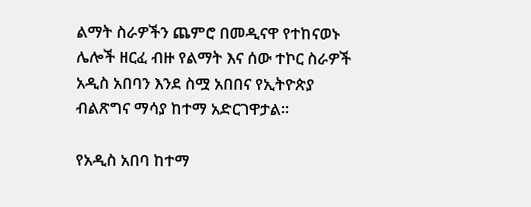ልማት ስራዎችን ጨምሮ በመዲናዋ የተከናወኑ ሌሎች ዘርፈ ብዙ የልማት እና ሰው ተኮር ስራዎች አዲስ አበባን እንደ ስሟ አበበና የኢትዮጵያ ብልጽግና ማሳያ ከተማ አድርገዋታል፡፡

የአዲስ አበባ ከተማ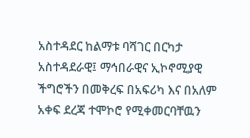አስተዳደር ከልማቱ ባሻገር በርካታ አስተዳደራዊ፤ ማኅበራዊና ኢኮኖሚያዊ ችግሮችን በመቅረፍ በአፍሪካ እና በአለም አቀፍ ደረጃ ተሞኮሮ የሚቀመርባቸዉን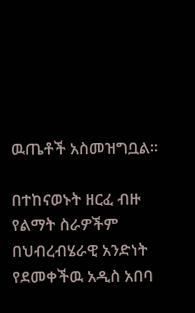ዉጤቶች አስመዝግቧል፡፡

በተከናወኑት ዘርፈ ብዙ የልማት ስራዎችም በህብረብሄራዊ አንድነት የደመቀችዉ አዲስ አበባ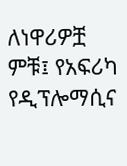ለነዋሪዎቿ ምቹ፤ የአፍሪካ የዲፕሎማሲና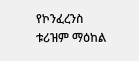የኮንፈረንስ ቱሪዝም ማዕከል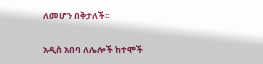ለመሆን በቅታለች፡፡

አዲስ አበባ ለሌሎች ከተሞች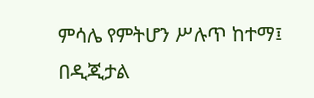ምሳሌ የምትሆን ሥሉጥ ከተማ፤ በዲጂታል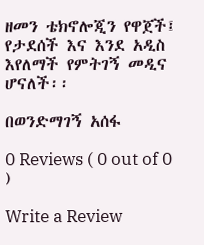ዘመን ቴክኖሎጂን የዋጀች፤ የታደሰች እና እንደ አዲስ እየለማች የምትገኝ መዲና ሆናለች፡፡

በወንድማገኝ አሰፋ

0 Reviews ( 0 out of 0 )

Write a Review